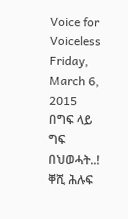Voice for Voiceless
Friday, March 6, 2015
በግፍ ላይ ግፍ በህወሓት..! ቐሺ ሕሉፍ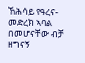ኸሕሳይ የዓረና-መድረክ ኣባል በመሆናቸው ብቻ ዘግናኝ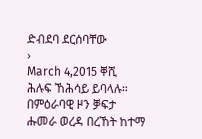ድብደባ ደርሰባቸው
›
March 4,2015 ቐሺ ሕሉፍ ኸሕሳይ ይባላሉ። በምዕራባዊ ዞን ቓፍታ ሑመራ ወረዳ በረኸት ከተማ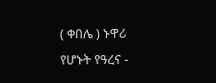( ቀበሌ ) ኑዋሪ የሆኑት የዓረና -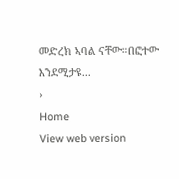መድረክ ኣባል ናቸው።በፎተው እንደሚታዩ...
›
Home
View web version